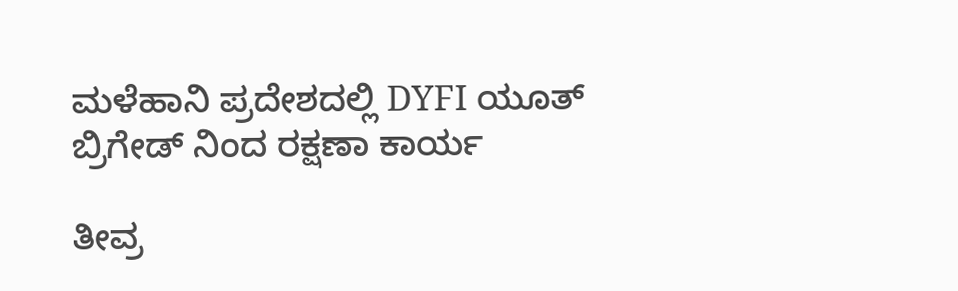ಮಳೆಹಾನಿ ಪ್ರದೇಶದಲ್ಲಿ DYFI ಯೂತ್ ಬ್ರಿಗೇಡ್ ನಿಂದ ರಕ್ಷಣಾ ಕಾರ್ಯ

ತೀವ್ರ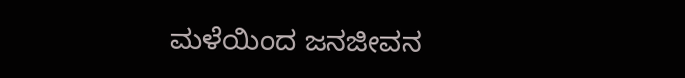ಮಳೆಯಿಂದ ಜನಜೀವನ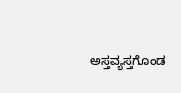ಅಸ್ತವ್ಯಸ್ತಗೊಂಡ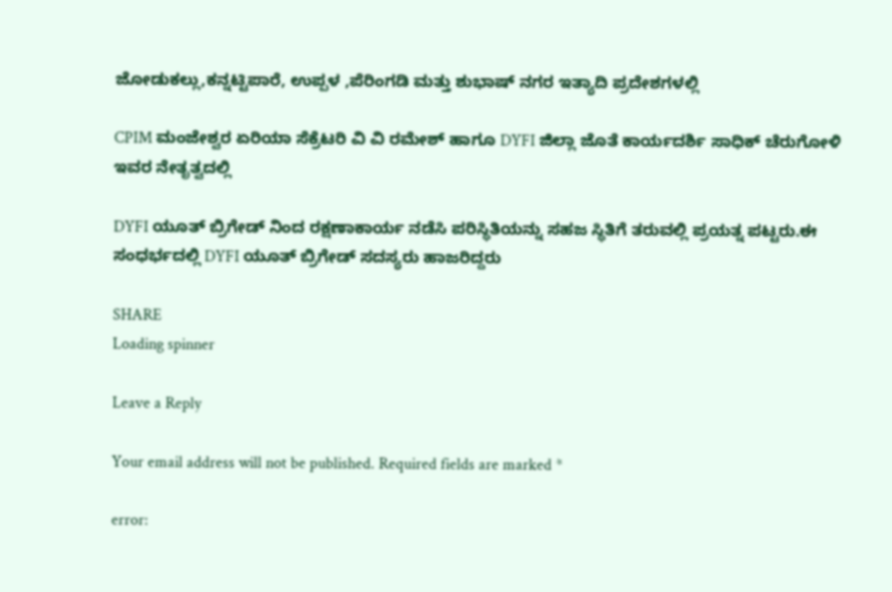ಜೋಡುಕಲ್ಲು,ಕನ್ನಟ್ಟಿಪಾರೆ, ಉಪ್ಪಳ ,ಪೆರಿಂಗಡಿ ಮತ್ತು ಶುಭಾಷ್ ನಗರ ಇತ್ಯಾದಿ ಪ್ರದೇಶಗಳಲ್ಲಿ

CPIM ಮಂಜೇಶ್ವರ ಏರಿಯಾ ಸೆಕ್ರೆಟರಿ ವಿ ವಿ ರಮೇಶ್ ಹಾಗೂ DYFI ಜಿಲ್ಲಾ ಜೊತೆ ಕಾರ್ಯದರ್ಶಿ ಸಾಧಿಕ್ ಚೆರುಗೋಳಿ ಇವರ ನೇತೃತ್ವದಲ್ಲಿ

DYFI ಯೂತ್ ಬ್ರಿಗೇಡ್ ನಿಂದ ರಕ್ಷಣಾಕಾರ್ಯ ನಡೆಸಿ ಪರಿಸ್ಥಿತಿಯನ್ನು ಸಹಜ ಸ್ಥಿತಿಗೆ ತರುವಲ್ಲಿ ಪ್ರಯತ್ನ ಪಟ್ಟರು.ಈ ಸಂಧರ್ಭದಲ್ಲಿ DYFI ಯೂತ್ ಬ್ರಿಗೇಡ್ ಸದಸ್ಯರು ಹಾಜರಿದ್ದರು

SHARE
Loading spinner

Leave a Reply

Your email address will not be published. Required fields are marked *

error: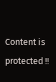Content is protected !!